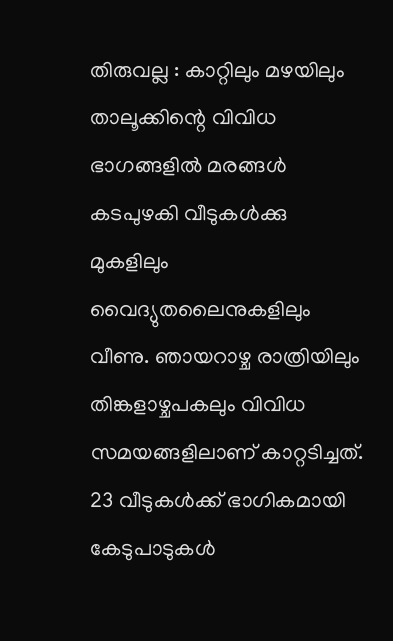തിരുവല്ല : കാറ്റിലും മഴയിലും താലൂക്കിന്റെ വിവിധ ഭാഗങ്ങളിൽ മരങ്ങൾ കടപുഴകി വീടുകൾക്കു മുകളിലും വൈദ്യുതലൈനുകളിലും വീണു. ഞായറാഴ്ച രാത്രിയിലും തിങ്കളാഴ്ചപകലും വിവിധ സമയങ്ങളിലാണ് കാറ്റടിച്ചത്. 23 വീടുകൾക്ക് ഭാഗികമായി കേടുപാടുകൾ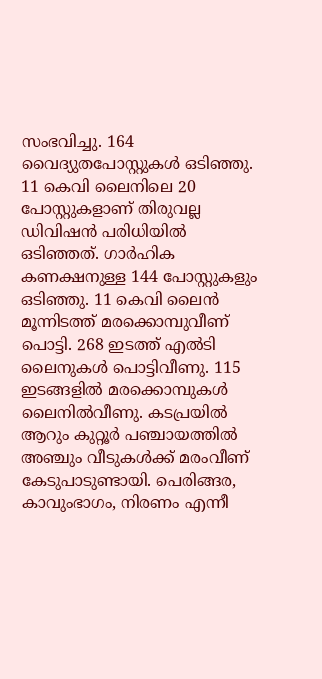സംഭവിച്ചു. 164 വൈദ്യുതപോസ്റ്റുകൾ ഒടിഞ്ഞു. 11 കെവി ലൈനിലെ 20 പോസ്റ്റുകളാണ് തിരുവല്ല ഡിവിഷൻ പരിധിയിൽ ഒടിഞ്ഞത്. ഗാർഹിക കണക്ഷനുള്ള 144 പോസ്റ്റുകളും ഒടിഞ്ഞു. 11 കെവി ലൈൻ മൂന്നിടത്ത് മരക്കൊമ്പുവീണ് പൊട്ടി. 268 ഇടത്ത് എൽടി ലൈനുകൾ പൊട്ടിവീണു. 115 ഇടങ്ങളിൽ മരക്കൊമ്പുകൾ ലൈനിൽവീണു. കടപ്രയിൽ ആറും കുറ്റൂർ പഞ്ചായത്തിൽ അഞ്ചും വീടുകൾക്ക് മരംവീണ് കേടുപാടുണ്ടായി. പെരിങ്ങര, കാവുംഭാഗം, നിരണം എന്നീ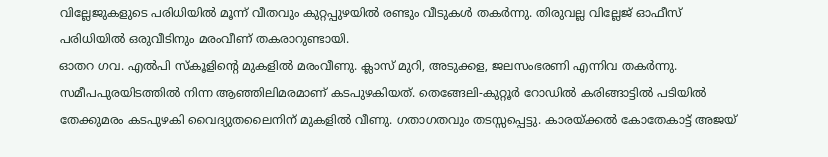വില്ലേജുകളുടെ പരിധിയിൽ മൂന്ന് വീതവും കുറ്റപ്പുഴയിൽ രണ്ടും വീടുകൾ തകർന്നു. തിരുവല്ല വില്ലേജ് ഓഫീസ് പരിധിയിൽ ഒരുവീടിനും മരംവീണ് തകരാറുണ്ടായി.
ഓതറ ഗവ. എൽപി സ്കൂളിന്റെ മുകളിൽ മരംവീണു. ക്ലാസ് മുറി, അടുക്കള, ജലസംഭരണി എന്നിവ തകർന്നു. സമീപപുരയിടത്തിൽ നിന്ന ആഞ്ഞിലിമരമാണ് കടപുഴകിയത്. തെങ്ങേലി-കുറ്റൂർ റോഡിൽ കരിങ്ങാട്ടിൽ പടിയിൽ തേക്കുമരം കടപുഴകി വൈദ്യുതലൈനിന് മുകളിൽ വീണു. ഗതാഗതവും തടസ്സപ്പെട്ടു. കാരയ്ക്കൽ കോതേകാട്ട് അജയ്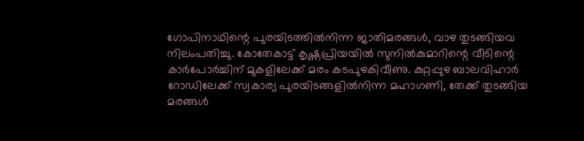ഗോപിനാഥിന്റെ പുരയിടത്തിൽനിന്ന ജാതിമരങ്ങൾ, വാഴ തുടങ്ങിയവ നിലംപതിച്ചു. കോതേകാട്ട് കൃഷ്ണപ്രിയയിൽ സുനിൽകുമാറിന്റെ വീടിന്റെ കാർപോർച്ചിന് മുകളിലേക്ക് മരം കടപുഴകിവീണു. കുറ്റപ്പുഴ ബാലവിഹാർ റോഡിലേക്ക് സ്വകാര്യ പുരയിടങ്ങളിൽനിന്ന മഹാഗണി, തേക്ക് തുടങ്ങിയ മരങ്ങൾ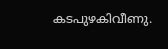കടപുഴകിവീണു.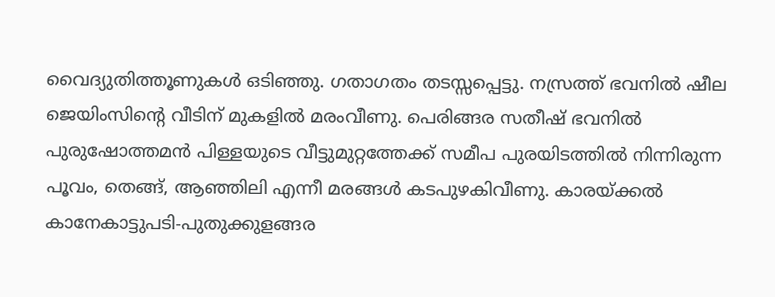വൈദ്യുതിത്തൂണുകൾ ഒടിഞ്ഞു. ഗതാഗതം തടസ്സപ്പെട്ടു. നസ്രത്ത് ഭവനിൽ ഷീല ജെയിംസിന്റെ വീടിന് മുകളിൽ മരംവീണു. പെരിങ്ങര സതീഷ് ഭവനിൽ പുരുഷോത്തമൻ പിള്ളയുടെ വീട്ടുമുറ്റത്തേക്ക് സമീപ പുരയിടത്തിൽ നിന്നിരുന്ന പൂവം, തെങ്ങ്, ആഞ്ഞിലി എന്നീ മരങ്ങൾ കടപുഴകിവീണു. കാരയ്ക്കൽ കാനേകാട്ടുപടി-പുതുക്കുളങ്ങര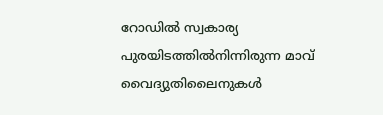റോഡിൽ സ്വകാര്യ പുരയിടത്തിൽനിന്നിരുന്ന മാവ് വൈദ്യുതിലൈനുകൾ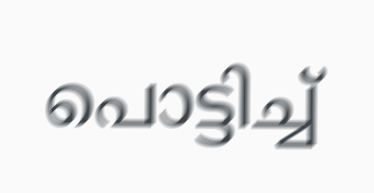പൊട്ടിച്ച്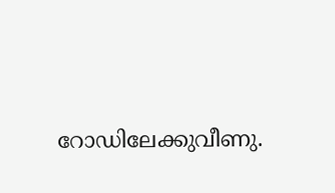റോഡിലേക്കുവീണു.